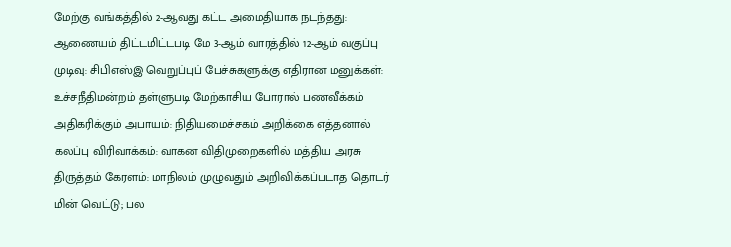மேற்கு வங்கத்தில் 2-ஆவது கட்ட அமைதியாக நடந்தது: ஆணையம் திட்டமிட்டபடி மே 3-ஆம் வாரத்தில் 12-ஆம் வகுப்பு முடிவு: சிபிஎஸ்இ வெறுப்புப் பேச்சுகளுக்கு எதிரான மனுக்கள்: உச்சநீதிமன்றம் தள்ளுபடி மேற்காசிய போரால் பணவீக்கம் அதிகரிக்கும் அபாயம்: நிதியமைச்சகம் அறிக்கை எத்தனால் கலப்பு விரிவாக்கம்: வாகன விதிமுறைகளில் மத்திய அரசு திருத்தம் கேரளம்: மாநிலம் முழுவதும் அறிவிக்கப்படாத தொடர் மின் வெட்டு; பல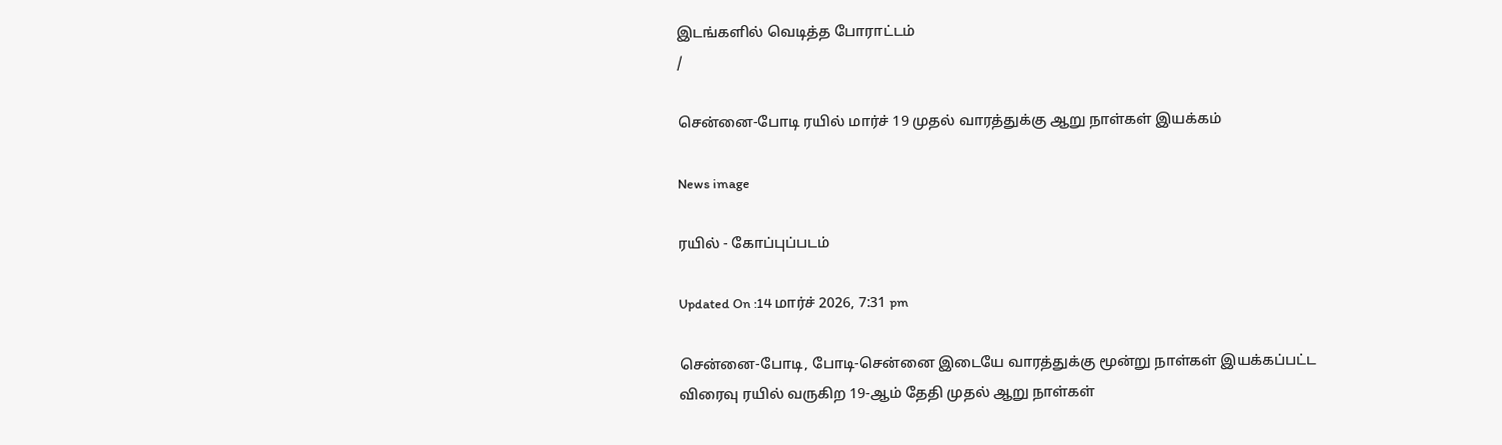இடங்களில் வெடித்த போராட்டம்
/

சென்னை-போடி ரயில் மார்ச் 19 முதல் வாரத்துக்கு ஆறு நாள்கள் இயக்கம்

News image

ரயில் - கோப்புப்படம்

Updated On :14 மார்ச் 2026, 7:31 pm

சென்னை-போடி, போடி-சென்னை இடையே வாரத்துக்கு மூன்று நாள்கள் இயக்கப்பட்ட விரைவு ரயில் வருகிற 19-ஆம் தேதி முதல் ஆறு நாள்கள்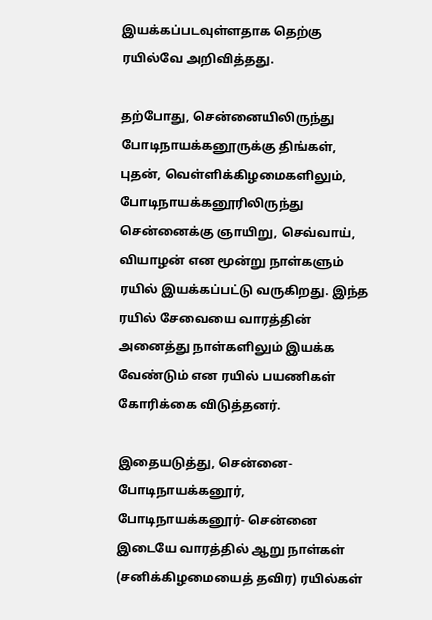இயக்கப்படவுள்ளதாக தெற்கு ரயில்வே அறிவித்தது.

தற்போது, சென்னையிலிருந்து போடிநாயக்கனூருக்கு திங்கள், புதன், வெள்ளிக்கிழமைகளிலும், போடிநாயக்கனூரிலிருந்து சென்னைக்கு ஞாயிறு, செவ்வாய், வியாழன் என மூன்று நாள்களும் ரயில் இயக்கப்பட்டு வருகிறது. இந்த ரயில் சேவையை வாரத்தின் அனைத்து நாள்களிலும் இயக்க வேண்டும் என ரயில் பயணிகள் கோரிக்கை விடுத்தனர்.

இதையடுத்து, சென்னை-போடிநாயக்கனூர், போடிநாயக்கனூர்- சென்னை இடையே வாரத்தில் ஆறு நாள்கள் (சனிக்கிழமையைத் தவிர) ரயில்கள்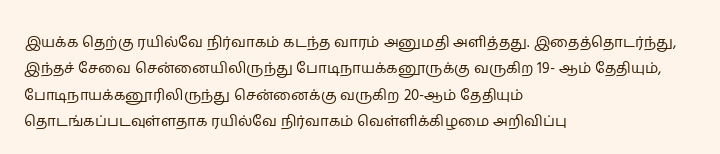இயக்க தெற்கு ரயில்வே நிர்வாகம் கடந்த வாரம் அனுமதி அளித்தது. இதைத்தொடர்ந்து, இந்தச் சேவை சென்னையிலிருந்து போடிநாயக்கனூருக்கு வருகிற 19- ஆம் தேதியும், போடிநாயக்கனூரிலிருந்து சென்னைக்கு வருகிற 20-ஆம் தேதியும் தொடங்கப்படவுள்ளதாக ரயில்வே நிர்வாகம் வெள்ளிக்கிழமை அறிவிப்பு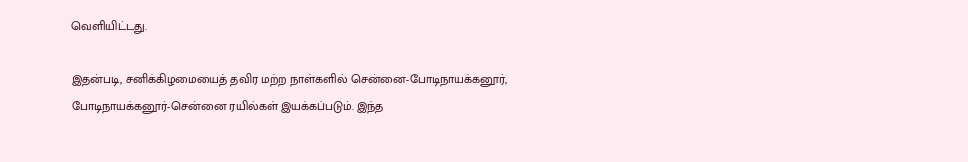வெளியிட்டது.

இதன்படி, சனிக்கிழமையைத் தவிர மற்ற நாள்களில் சென்னை-போடிநாயக்கனூர், போடிநாயக்கனூர்-சென்னை ரயில்கள் இயக்கப்படும். இந்த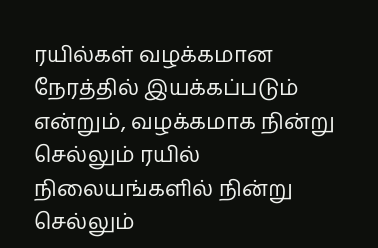ரயில்கள் வழக்கமான நேரத்தில் இயக்கப்படும் என்றும், வழக்கமாக நின்று செல்லும் ரயில் நிலையங்களில் நின்று செல்லும்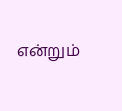என்றும்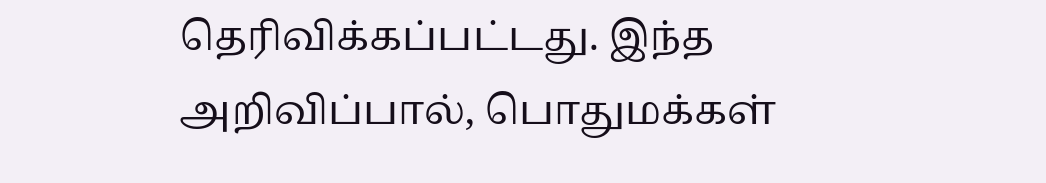தெரிவிக்கப்பட்டது. இந்த அறிவிப்பால், பொதுமக்கள்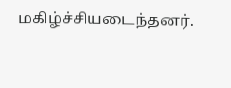மகிழ்ச்சியடைந்தனர்.